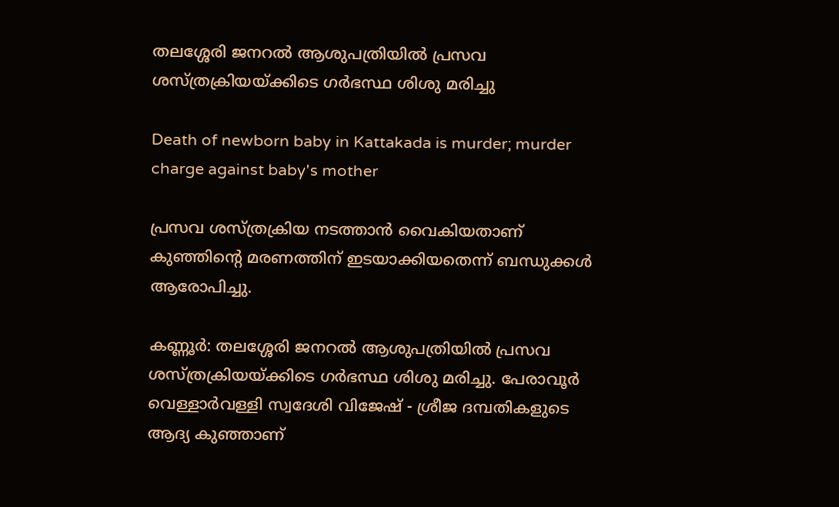തലശ്ശേരി ജനറൽ ആശുപത്രിയിൽ പ്രസവ ശസ്ത്രക്രിയയ്ക്കിടെ ഗർഭസ്ഥ ശിശു മരിച്ചു

Death of newborn baby in Kattakada is murder; murder charge against baby's mother

പ്രസവ ശസ്ത്രക്രിയ നടത്താൻ വൈകിയതാണ് കുഞ്ഞിന്റെ മരണത്തിന് ഇടയാക്കിയതെന്ന് ബന്ധുക്കൾ ആരോപിച്ചു.

കണ്ണൂർ: തലശ്ശേരി ജനറൽ ആശുപത്രിയിൽ പ്രസവ ശസ്ത്രക്രിയയ്ക്കിടെ ഗർഭസ്ഥ ശിശു മരിച്ചു. പേരാവൂർ വെള്ളാർവള്ളി സ്വദേശി വിജേഷ് - ശ്രീജ ദമ്പതികളുടെ ആദ്യ കുഞ്ഞാണ്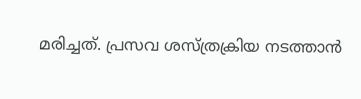മരിച്ചത്. പ്രസവ ശസ്ത്രക്രിയ നടത്താൻ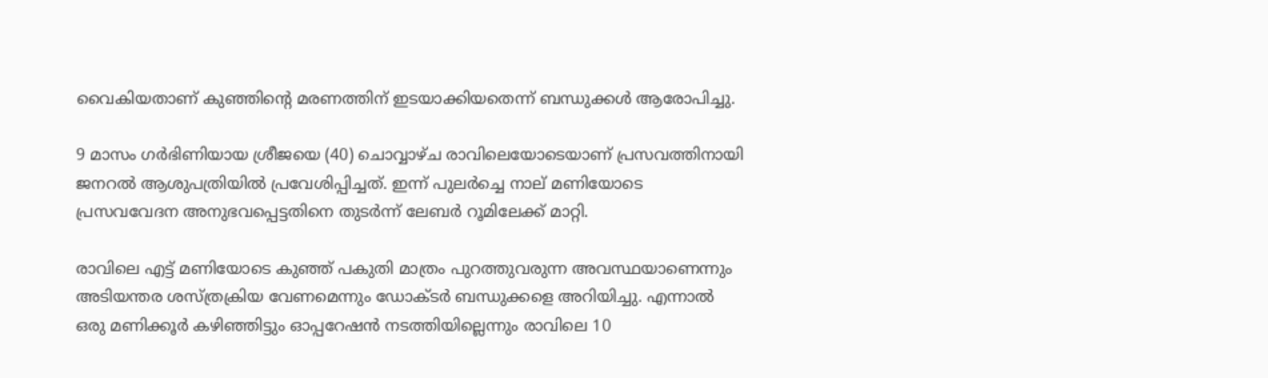വൈകിയതാണ് കുഞ്ഞിന്റെ മരണത്തിന് ഇടയാക്കിയതെന്ന് ബന്ധുക്കൾ ആരോപിച്ചു.

9 മാസം ഗർഭിണിയായ ശ്രീജയെ (40) ചൊവ്വാഴ്ച രാവിലെയോടെയാണ് പ്രസവത്തിനായി ജനറൽ ആശുപത്രിയിൽ പ്രവേശിപ്പിച്ചത്. ഇന്ന് പുലർച്ചെ നാല് മണിയോടെ പ്രസവവേദന അനുഭവപ്പെട്ടതിനെ തുടർന്ന് ലേബർ റൂമിലേക്ക് മാറ്റി.

രാവിലെ എട്ട് മണിയോടെ കുഞ്ഞ് പകുതി മാത്രം പുറത്തുവരുന്ന അവസ്ഥയാണെന്നും അടിയന്തര ശസ്ത്രക്രിയ വേണമെന്നും ഡോക്ടർ ബന്ധുക്കളെ അറിയിച്ചു. എന്നാൽ ഒരു മണിക്കൂർ കഴിഞ്ഞിട്ടും ഓപ്പറേഷൻ നടത്തിയില്ലെന്നും രാവിലെ 10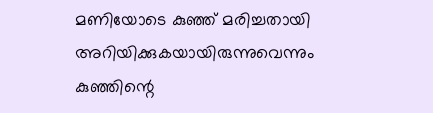മണിയോടെ കുഞ്ഞ് മരിച്ചതായി അറിയിക്കുകയായിരുന്നുവെന്നും കുഞ്ഞിന്റെ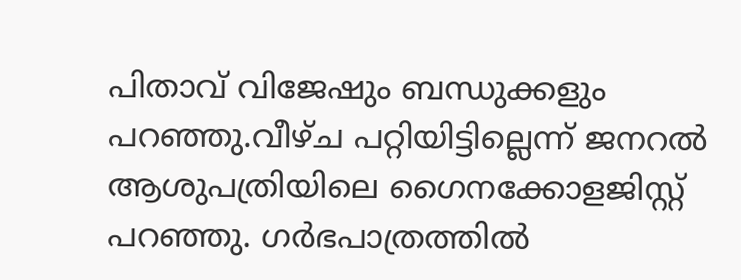പിതാവ് വിജേഷും ബന്ധുക്കളും പറഞ്ഞു.വീഴ്ച പറ്റിയിട്ടില്ലെന്ന് ജനറൽ ആശുപത്രിയിലെ ഗൈനക്കോളജിസ്റ്റ് പറഞ്ഞു. ഗർഭപാത്രത്തിൽ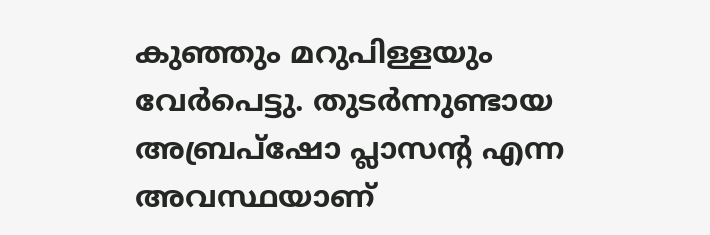കുഞ്ഞും മറുപിള്ളയും വേർപെട്ടു. തുടർന്നുണ്ടായ അബ്രപ്ഷോ പ്ലാസന്‍റ എന്ന അവസ്ഥയാണ്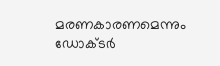മരണകാരണമെന്നും ഡോക്ടർ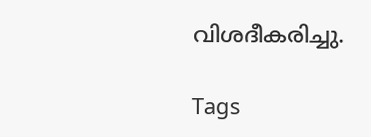വിശദീകരിച്ചു.

Tags